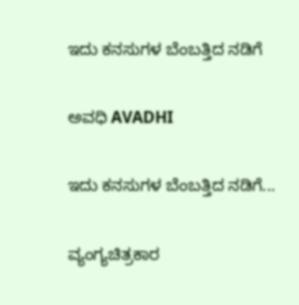ಇದು ಕನಸುಗಳ ಬೆಂಬತ್ತಿದ ನಡಿಗೆ‍

ಅವಧಿ AVADHI

ಇದು ಕನಸುಗಳ ಬೆಂಬತ್ತಿದ ನಡಿಗೆ...

ವ್ಯಂಗ್ಯಚಿತ್ರಕಾರ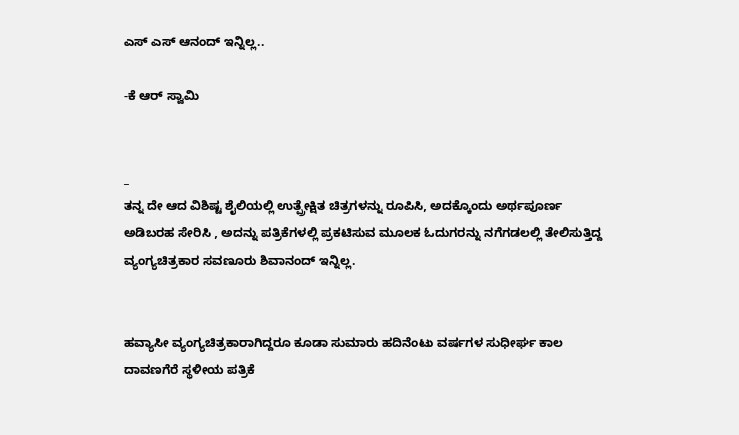ಎಸ್ ಎಸ್ ಆನಂದ್ ಇನ್ನಿಲ್ಲ..

-ಕೆ ಆರ್ ಸ್ವಾಮಿ


_
ತನ್ನ ದೇ ಆದ ವಿಶಿಷ್ಟ ಶೈಲಿಯಲ್ಲಿ ಉತ್ಪ್ರೇಕ್ಷಿತ ಚಿತ್ರಗಳನ್ನು ರೂಪಿಸಿ, ಅದಕ್ಕೊಂದು ಅರ್ಥಪೂರ್ಣ ಅಡಿಬರಹ ಸೇರಿಸಿ , ಅದನ್ನು ಪತ್ರಿಕೆಗಳಲ್ಲಿ ಪ್ರಕಟಿಸುವ ಮೂಲಕ ಓದುಗರನ್ನು ನಗೆಗಡಲಲ್ಲಿ ತೇಲಿಸುತ್ತಿದ್ದ ವ್ಯಂಗ್ಯಚಿತ್ರಕಾರ ಸವಣೂರು ಶಿವಾನಂದ್ ಇನ್ನಿಲ್ಲ.


ಹವ್ಯಾಸೀ ವ್ಯಂಗ್ಯಚಿತ್ರಕಾರಾಗಿದ್ದರೂ ಕೂಡಾ ಸುಮಾರು ಹದಿನೆಂಟು ವರ್ಷಗಳ ಸುಧೀರ್ಘ ಕಾಲ ದಾವಣಗೆರೆ ಸ್ಥಳೀಯ ಪತ್ರಿಕೆ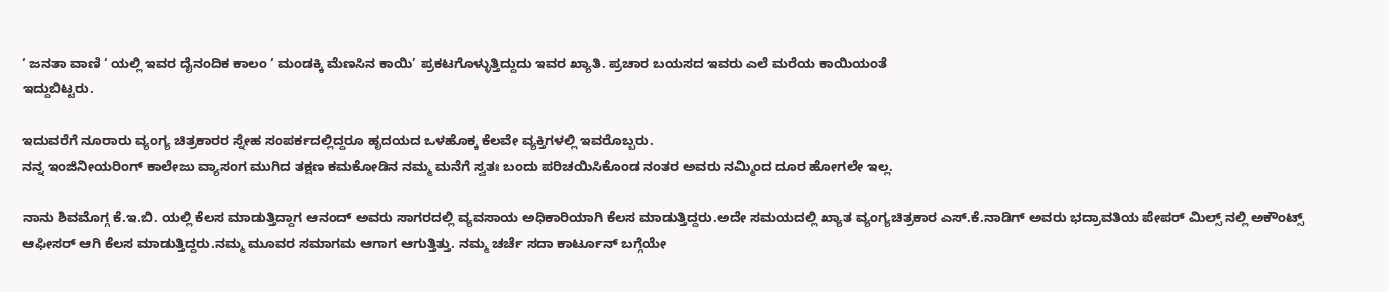‘ ಜನತಾ ವಾಣಿ ‘ ಯಲ್ಲಿ ಇವರ ದೈನಂದಿಕ ಕಾಲಂ ‘ ಮಂಡಕ್ಕಿ ಮೆಣಸಿನ ಕಾಯಿ’ ಪ್ರಕಟಗೊಳ್ಳುತ್ತಿದ್ದುದು ಇವರ ಖ್ಯಾತಿ. ಪ್ರಚಾರ ಬಯಸದ ಇವರು ಎಲೆ ಮರೆಯ ಕಾಯಿಯಂತೆ
ಇದ್ದುಬಿಟ್ಟರು.

ಇದುವರೆಗೆ ನೂರಾರು ವ್ಯಂಗ್ಯ ಚಿತ್ರಕಾರರ ಸ್ನೇಹ ಸಂಪರ್ಕದಲ್ಲಿದ್ದರೂ ಹೃದಯದ ಒಳಹೊಕ್ಕ ಕೆಲವೇ ವ್ಯಕ್ತಿಗಳಲ್ಲಿ ಇವರೊಬ್ಬರು.
ನನ್ನ ಇಂಜಿನೀಯರಿಂಗ್ ಕಾಲೇಜು ವ್ಯಾಸಂಗ ಮುಗಿದ ತಕ್ಷಣ ಕಮಕೋಡಿನ ನಮ್ಮ ಮನೆಗೆ ಸ್ವತಃ ಬಂದು ಪರಿಚಯಿಸಿಕೊಂಡ ನಂತರ ಅವರು ನಮ್ಮಿಂದ ದೂರ ಹೋಗಲೇ ಇಲ್ಲ.

ನಾನು ಶಿವಮೊಗ್ಗ ಕೆ.ಇ.ಬಿ. ಯಲ್ಲಿ ಕೆಲಸ ಮಾಡುತ್ತಿದ್ದಾಗ ಆನಂದ್ ಅವರು ಸಾಗರದಲ್ಲಿ ವ್ಯವಸಾಯ ಅಧಿಕಾರಿಯಾಗಿ ಕೆಲಸ ಮಾಡುತ್ತಿದ್ದರು.ಅದೇ ಸಮಯದಲ್ಲಿ ಖ್ಯಾತ ವ್ಯಂಗ್ಯಚಿತ್ರಕಾರ ಎಸ್.ಕೆ.ನಾಡಿಗ್ ಅವರು ಭದ್ರಾವತಿಯ ಪೇಪರ್ ಮಿಲ್ಸ್ ನಲ್ಲಿ ಅಕೌಂಟ್ಸ್ ಆಫೀಸರ್ ಆಗಿ ಕೆಲಸ ಮಾಡುತ್ತಿದ್ದರು.ನಮ್ಮ ಮೂವರ ಸಮಾಗಮ ಆಗಾಗ ಆಗುತ್ತಿತ್ತು. ನಮ್ಮ ಚರ್ಚೆ ಸದಾ ಕಾರ್ಟೂನ್ ಬಗ್ಗೆಯೇ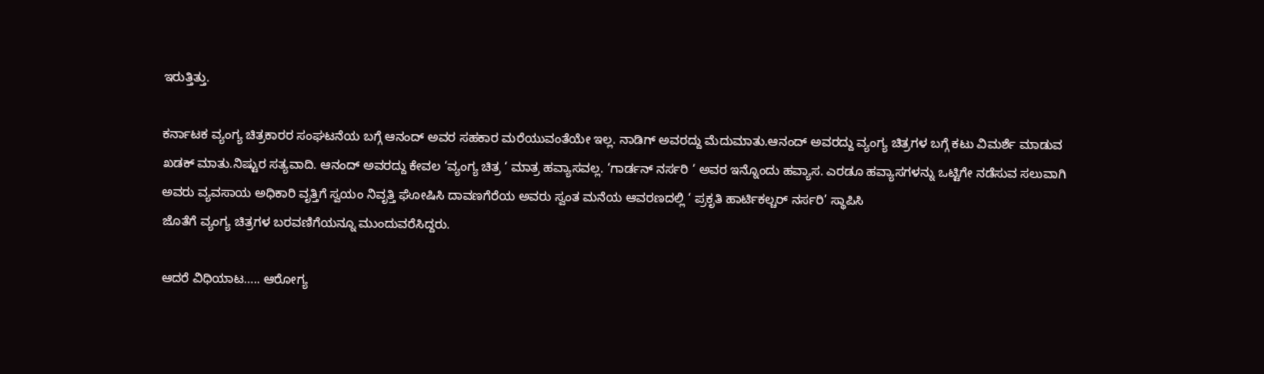ಇರುತ್ತಿತ್ತು.

ಕರ್ನಾಟಕ ವ್ಯಂಗ್ಯ ಚಿತ್ರಕಾರರ ಸಂಘಟನೆಯ ಬಗ್ಗೆ ಆನಂದ್ ಅವರ ಸಹಕಾರ ಮರೆಯುವಂತೆಯೇ ಇಲ್ಲ. ನಾಡಿಗ್ ಅವರದ್ದು ಮೆದುಮಾತು.ಆನಂದ್ ಅವರದ್ದು ವ್ಯಂಗ್ಯ ಚಿತ್ರಗಳ ಬಗ್ಗೆ ಕಟು ವಿಮರ್ಶೆ ಮಾಡುವ ಖಡಕ್ ಮಾತು.ನಿಷ್ಟುರ ಸತ್ಯವಾದಿ. ಆನಂದ್ ಅವರದ್ದು ಕೇವಲ ‘ವ್ಯಂಗ್ಯ ಚಿತ್ರ ‘ ಮಾತ್ರ ಹವ್ಯಾಸವಲ್ಲ. ‘ಗಾರ್ಡನ್ ನರ್ಸರಿ ‘ ಅವರ ಇನ್ನೊಂದು ಹವ್ಯಾಸ. ಎರಡೂ ಹವ್ಯಾಸಗಳನ್ನು ಒಟ್ಟಿಗೇ ನಡೆಸುವ ಸಲುವಾಗಿ ಅವರು ವ್ಯವಸಾಯ ಅಧಿಕಾರಿ ವೃತ್ತಿಗೆ ಸ್ವಯಂ ನಿವೃತ್ತಿ ಘೋಷಿಸಿ ದಾವಣಗೆರೆಯ ಅವರು ಸ್ವಂತ ಮನೆಯ ಆವರಣದಲ್ಲಿ ‘ ಪ್ರಕೃತಿ ಹಾರ್ಟಿಕಲ್ಚರ್ ನರ್ಸರಿ’ ಸ್ಥಾಪಿಸಿ
ಜೊತೆಗೆ ವ್ಯಂಗ್ಯ ಚಿತ್ರಗಳ ಬರವಣಿಗೆಯನ್ನೂ ಮುಂದುವರೆಸಿದ್ದರು.

ಆದರೆ ವಿಧಿಯಾಟ….. ಆರೋಗ್ಯ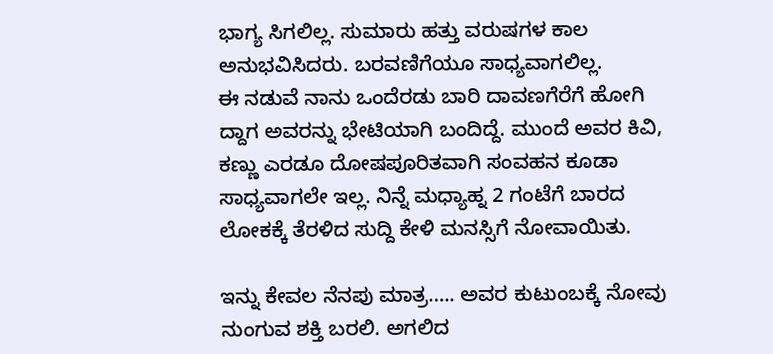ಭಾಗ್ಯ ಸಿಗಲಿಲ್ಲ. ಸುಮಾರು ಹತ್ತು ವರುಷಗಳ ಕಾಲ ಅನುಭವಿಸಿದರು. ಬರವಣಿಗೆಯೂ ಸಾಧ್ಯವಾಗಲಿಲ್ಲ.
ಈ ನಡುವೆ ನಾನು ಒಂದೆರಡು ಬಾರಿ ದಾವಣಗೆರೆಗೆ ಹೋಗಿ ದ್ದಾಗ ಅವರನ್ನು ಭೇಟಿಯಾಗಿ ಬಂದಿದ್ದೆ. ಮುಂದೆ ಅವರ ಕಿವಿ, ಕಣ್ಣು ಎರಡೂ ದೋಷಪೂರಿತವಾಗಿ ಸಂವಹನ ಕೂಡಾ ಸಾಧ್ಯವಾಗಲೇ ಇಲ್ಲ. ನಿನ್ನೆ ಮಧ್ಯಾಹ್ನ 2 ಗಂಟೆಗೆ ಬಾರದ ಲೋಕಕ್ಕೆ ತೆರಳಿದ ಸುದ್ದಿ ಕೇಳಿ ಮನಸ್ಸಿಗೆ ನೋವಾಯಿತು.

ಇನ್ನು ಕೇವಲ ನೆನಪು ಮಾತ್ರ….. ಅವರ ಕುಟುಂಬಕ್ಕೆ ನೋವು ನುಂಗುವ ಶಕ್ತಿ ಬರಲಿ. ಅಗಲಿದ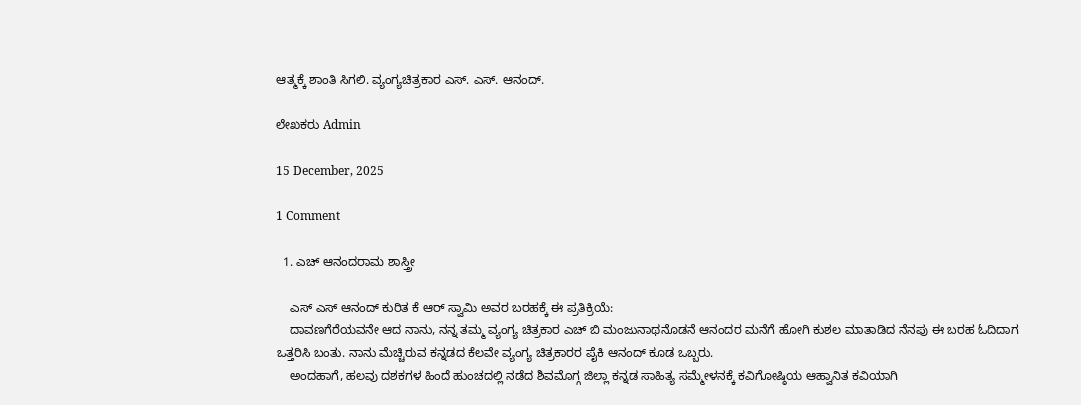ಆತ್ಮಕ್ಕೆ ಶಾಂತಿ ಸಿಗಲಿ. ವ್ಯಂಗ್ಯಚಿತ್ರಕಾರ ಎಸ್. ಎಸ್. ಆನಂದ್.

ಲೇಖಕರು Admin

15 December, 2025

1 Comment

  1. ಎಚ್ ಆನಂದರಾಮ ಶಾಸ್ತ್ರೀ

    ಎಸ್ ಎಸ್ ಆನಂದ್ ಕುರಿತ ಕೆ ಆರ್ ಸ್ವಾಮಿ ಅವರ ಬರಹಕ್ಕೆ ಈ ಪ್ರತಿಕ್ರಿಯೆ:
    ದಾವಣಗೆರೆಯವನೇ ಆದ ನಾನು, ನನ್ನ ತಮ್ಮ ವ್ಯಂಗ್ಯ ಚಿತ್ರಕಾರ ಎಚ್‌ ಬಿ ಮಂಜುನಾಥನೊಡನೆ ಆನಂದರ ಮನೆಗೆ ಹೋಗಿ ಕುಶಲ ಮಾತಾಡಿದ ನೆನಪು ಈ ಬರಹ ಓದಿದಾಗ ಒತ್ತರಿಸಿ ಬಂತು. ನಾನು ಮೆಚ್ಚಿರುವ ಕನ್ನಡದ ಕೆಲವೇ ವ್ಯಂಗ್ಯ ಚಿತ್ರಕಾರರ ಪೈಕಿ ಆನಂದ್ ಕೂಡ ಒಬ್ಬರು.
    ಅಂದಹಾಗೆ, ಹಲವು ದಶಕಗಳ ಹಿಂದೆ ಹುಂಚದಲ್ಲಿ ನಡೆದ ಶಿವಮೊಗ್ಗ ಜಿಲ್ಲಾ ಕನ್ನಡ ಸಾಹಿತ್ಯ ಸಮ್ಮೇಳನಕ್ಕೆ ಕವಿಗೋಷ್ಠಿಯ ಆಹ್ವಾನಿತ ಕವಿಯಾಗಿ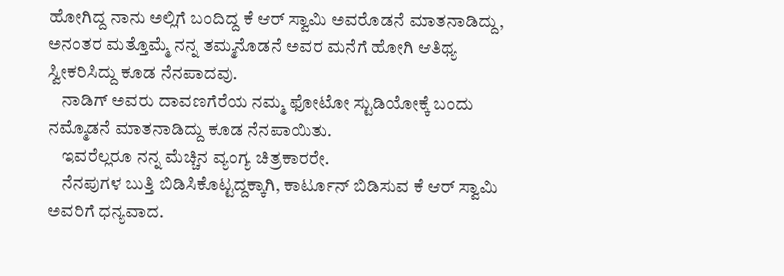ಹೋಗಿದ್ದ ನಾನು ಅಲ್ಲಿಗೆ ಬಂದಿದ್ದ ಕೆ ಆರ್ ಸ್ವಾಮಿ ಅವರೊಡನೆ ಮಾತನಾಡಿದ್ದು, ಅನಂತರ ಮತ್ತೊಮ್ಮೆ ನನ್ನ ತಮ್ಮನೊಡನೆ ಅವರ ಮನೆಗೆ ಹೋಗಿ ಆತಿಥ್ಯ ಸ್ವೀಕರಿಸಿದ್ದು ಕೂಡ ನೆನಪಾದವು.
    ನಾಡಿಗ್ ಅವರು ದಾವಣಗೆರೆಯ ನಮ್ಮ ಫೋಟೋ ಸ್ಟುಡಿಯೋಕ್ಕೆ ಬಂದು ನಮ್ಮೊಡನೆ ಮಾತನಾಡಿದ್ದು ಕೂಡ ನೆನಪಾಯಿತು.
    ಇವರೆಲ್ಲರೂ ನನ್ನ ಮೆಚ್ಚಿನ ವ್ಯಂಗ್ಯ ಚಿತ್ರಕಾರರೇ.
    ನೆನಪುಗಳ ಬುತ್ತಿ ಬಿಡಿಸಿಕೊಟ್ಟದ್ದಕ್ಕಾಗಿ, ಕಾರ್ಟೂನ್ ಬಿಡಿಸುವ ಕೆ ಆರ್ ಸ್ವಾಮಿ ಅವರಿಗೆ ಧನ್ಯವಾದ.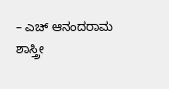– ಎಚ್ ಆನಂದರಾಮ ಶಾಸ್ತ್ರೀ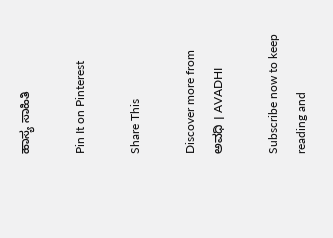ಹಾಸ್ಯ ಸಾಹಿತಿ

Pin It on Pinterest

Share This

Discover more from ಅವಧಿ । AVADHI

Subscribe now to keep reading and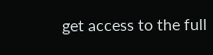get access to the full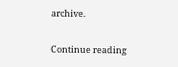archive.

Continue reading